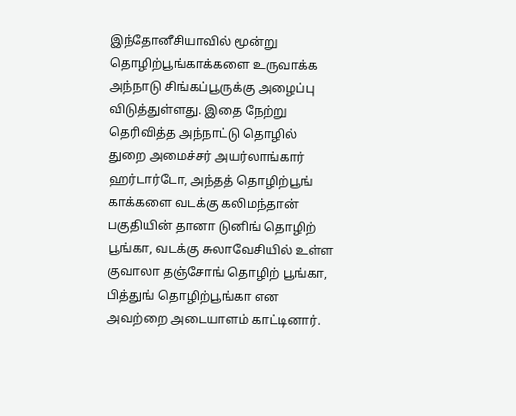இந்தோனீசியாவில் மூன்று தொழிற்பூங்காக்களை உருவாக்க அந்நாடு சிங்கப்பூருக்கு அழைப்பு விடுத்துள்ளது. இதை நேற்று தெரிவித்த அந்நாட்டு தொழில் துறை அமைச்சர் அயர்லாங்கார் ஹர்டார்டோ, அந்தத் தொழிற்பூங் காக்களை வடக்கு கலிமந்தான் பகுதியின் தானா டுனிங் தொழிற் பூங்கா, வடக்கு சுலாவேசியில் உள்ள குவாலா தஞ்சோங் தொழிற் பூங்கா, பித்துங் தொழிற்பூங்கா என அவற்றை அடையாளம் காட்டினார்.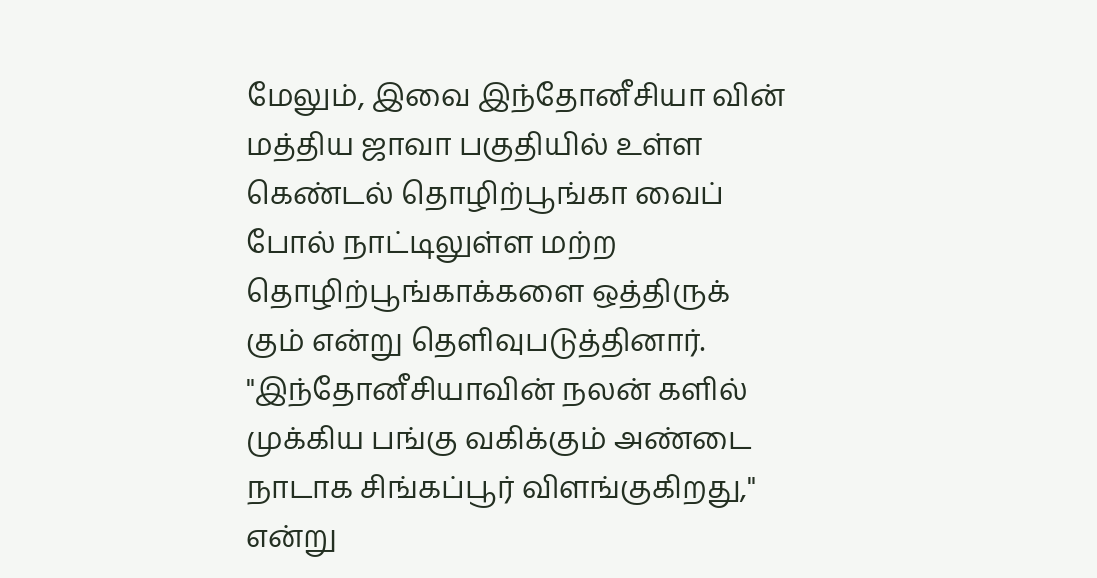மேலும், இவை இந்தோனீசியா வின் மத்திய ஜாவா பகுதியில் உள்ள கெண்டல் தொழிற்பூங்கா வைப் போல் நாட்டிலுள்ள மற்ற தொழிற்பூங்காக்களை ஒத்திருக் கும் என்று தெளிவுபடுத்தினார். "இந்தோனீசியாவின் நலன் களில் முக்கிய பங்கு வகிக்கும் அண்டை நாடாக சிங்கப்பூர் விளங்குகிறது," என்று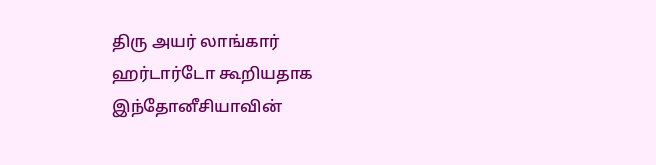திரு அயர் லாங்கார் ஹர்டார்டோ கூறியதாக இந்தோனீசியாவின்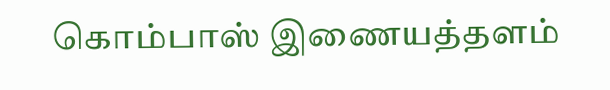கொம்பாஸ் இணையத்தளம்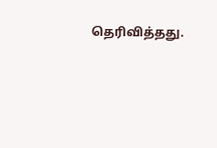தெரிவித்தது.